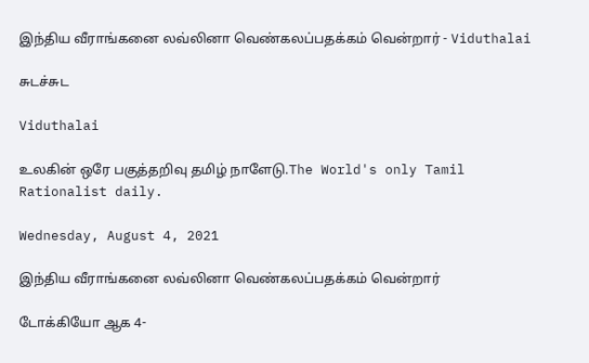இந்திய வீராங்கனை லவ்லினா வெண்கலப்பதக்கம் வென்றார் - Viduthalai

சுடச்சுட

Viduthalai

உலகின் ஒரே பகுத்தறிவு தமிழ் நாளேடு.The World's only Tamil Rationalist daily.

Wednesday, August 4, 2021

இந்திய வீராங்கனை லவ்லினா வெண்கலப்பதக்கம் வென்றார்

டோக்கியோ ஆக 4-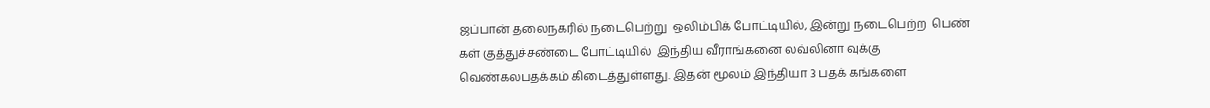ஜப்பான் தலைநகரில் நடைபெற்று  ஒலிம்பிக் போட்டியில், இன்று நடைபெற்ற  பெண் கள் குத்துச்சண்டை போட்டியில்  இந்திய வீராங்கனை லவ்லினா வுக்கு வெண்கலபதக்கம் கிடைத்துள்ளது. இதன் மூலம் இந்தியா 3 பதக் கங்களை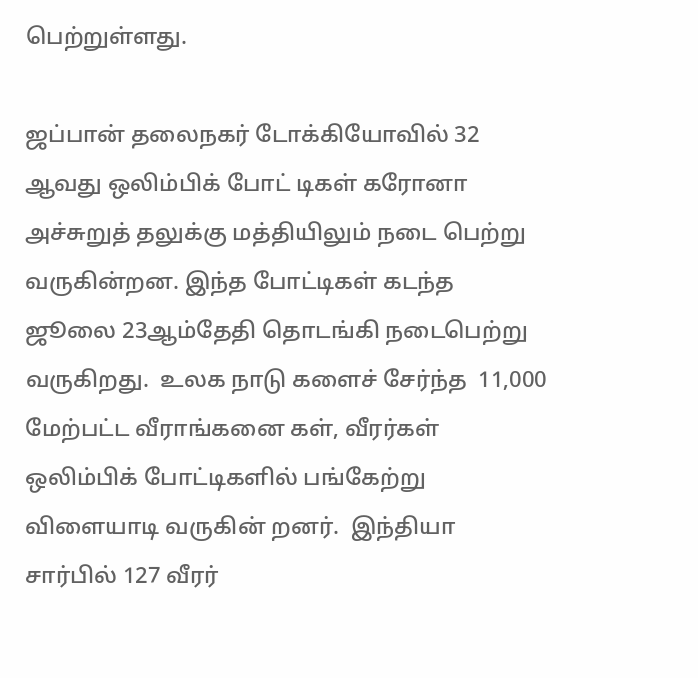பெற்றுள்ளது.

ஜப்பான் தலைநகர் டோக்கியோவில் 32 ஆவது ஒலிம்பிக் போட் டிகள் கரோனா அச்சுறுத் தலுக்கு மத்தியிலும் நடை பெற்று வருகின்றன. இந்த போட்டிகள் கடந்த ஜூலை 23ஆம்தேதி தொடங்கி நடைபெற்று வருகிறது.  உலக நாடு களைச் சேர்ந்த  11,000 மேற்பட்ட வீராங்கனை கள், வீரர்கள் ஒலிம்பிக் போட்டிகளில் பங்கேற்று விளையாடி வருகின் றனர்.  இந்தியா சார்பில் 127 வீரர்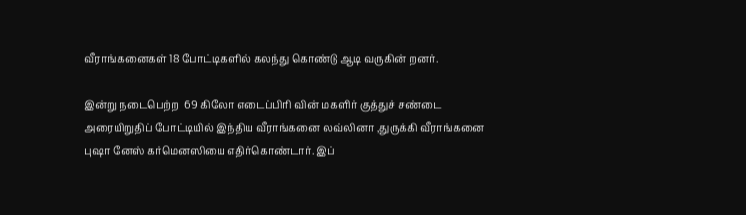வீராங்கனைகள் 18 போட்டிகளில் கலந்து கொண்டு ஆடி வருகின் றனர்.

இன்று நடைபெற்ற  69 கிலோ எடைப்பிரி வின் மகளிர் குத்துச் சண்டை அரையிறுதிப் போட்டியில் இந்திய வீராங்கனை லவ்லினா ,துருக்கி வீராங்கனை புஷா னேஸ் கர்மெனஸியை எதிர்கொண்டார். இப்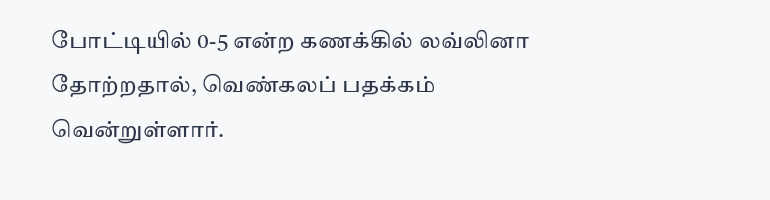போட்டியில் 0-5 என்ற கணக்கில் லவ்லினா தோற்றதால், வெண்கலப் பதக்கம் வென்றுள்ளார்.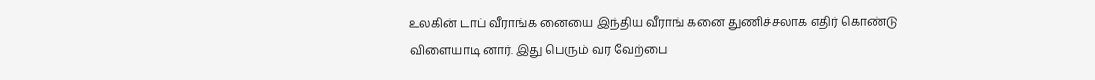உலகின் டாப் வீராங்க னையை இந்திய வீராங் கனை துணிச்சலாக எதிர் கொண்டு விளையாடி னார். இது பெரும் வர வேற்பை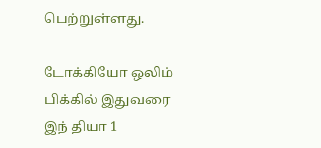பெற்றுள்ளது.

டோக்கியோ ஒலிம் பிக்கில் இதுவரை இந் தியா 1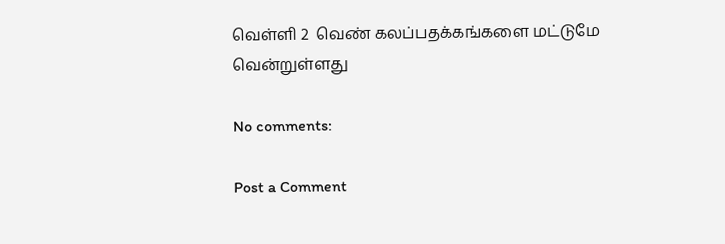வெள்ளி 2  வெண் கலப்பதக்கங்களை மட்டுமே  வென்றுள்ளது

No comments:

Post a Comment